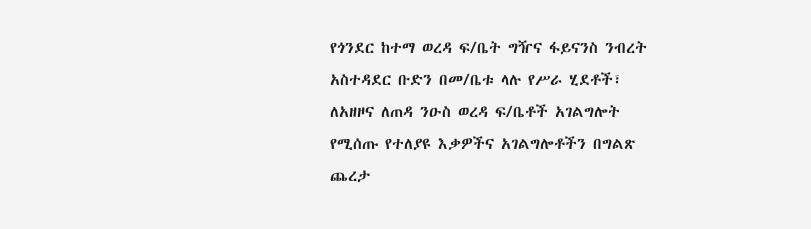የጎንደር ከተማ ወረዳ ፍ/ቤት ግዥና ፋይናንስ ንብረት አስተዳደር ቡድን በመ/ቤቱ ላሉ የሥራ ሂደቶች፣ ለአዘዞና ለጠዳ ንዑስ ወረዳ ፍ/ቤቶች አገልግሎት የሚሰጡ የተለያዩ እቃዎችና አገልግሎቶችን በግልጽ ጨረታ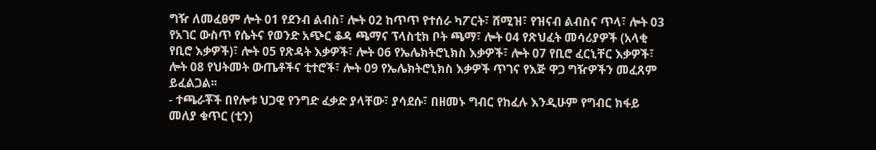ግዥ ለመፈፀም ሎት 01 የደንብ ልብስ፣ ሎት 02 ከጥጥ የተሰራ ካፖርት፣ ሸሚዝ፣ የዝናብ ልብስና ጥላ፣ ሎት 03 የአገር ውስጥ የሴትና የወንድ አጭር ቆዳ ጫማና ፕላስቲክ ቦት ጫማ፣ ሎት 04 የጽህፈት መሳሪያዎች (አላቂ የቢሮ እቃዎች)፣ ሎት 05 የጽዳት እቃዎች፣ ሎት 06 የኤሌክትሮኒክስ እቃዎች፣ ሎት 07 የቢሮ ፈርኒቸር እቃዎች፣ ሎት 08 የህትመት ውጤቶችና ቲተሮች፣ ሎት 09 የኤሌክትሮኒክስ እቃዎች ጥገና የእጅ ዋጋ ግዥዎችን መፈጸም ይፈልጋል፡፡
- ተጫራቾች በየሎቱ ህጋዊ የንግድ ፈቃድ ያላቸው፣ ያሳደሱ፣ በዘመኑ ግብር የከፈሉ እንዲሁም የግብር ክፋይ መለያ ቁጥር (ቲን)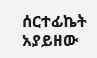ሰርተፊኬት አያይዘው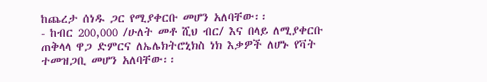ከጨረታ ሰነዱ ጋር የሚያቀርቡ መሆን አለባቸው፡፡
- ከብር 200,000 /ሁለት መቶ ሺህ ብር/ እና በላይ ለሚያቀርቡ ጠቅላላ ዋጋ ድምርና ለኤሌክትሮኒክስ ነክ እቃዎች ለሆኑ የቫት ተመዝጋቢ መሆን አለባቸው፡፡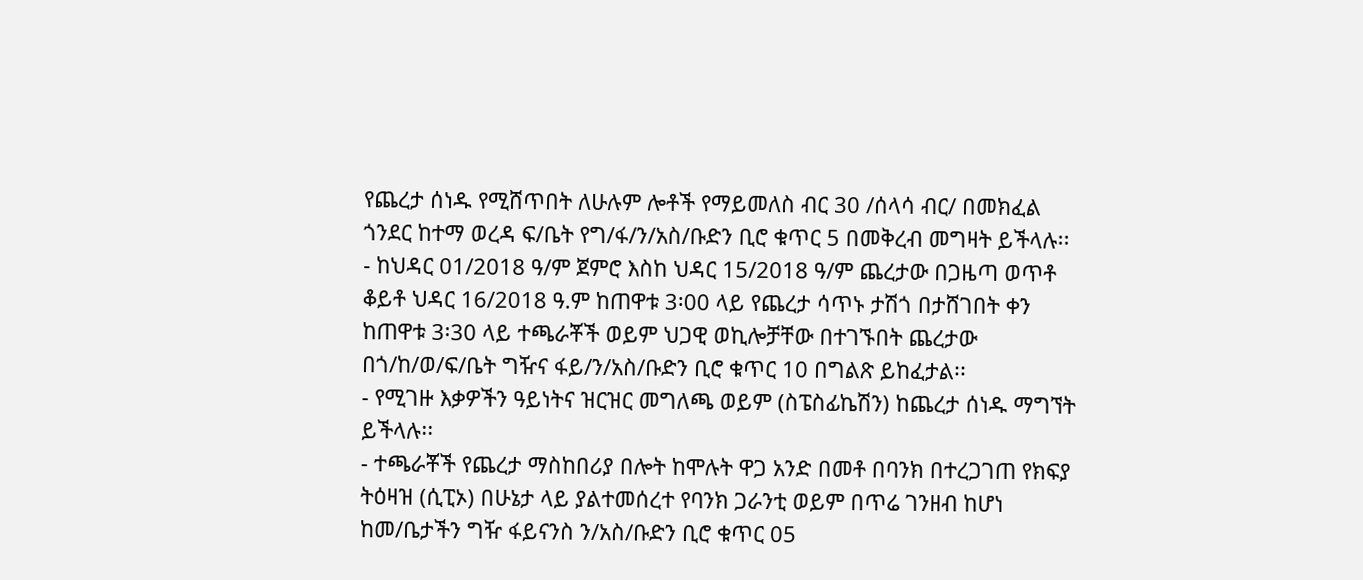የጨረታ ሰነዱ የሚሸጥበት ለሁሉም ሎቶች የማይመለስ ብር 30 /ሰላሳ ብር/ በመክፈል ጎንደር ከተማ ወረዳ ፍ/ቤት የግ/ፋ/ን/አስ/ቡድን ቢሮ ቁጥር 5 በመቅረብ መግዛት ይችላሉ፡፡
- ከህዳር 01/2018 ዓ/ም ጀምሮ እስከ ህዳር 15/2018 ዓ/ም ጨረታው በጋዜጣ ወጥቶ ቆይቶ ህዳር 16/2018 ዓ.ም ከጠዋቱ 3፡00 ላይ የጨረታ ሳጥኑ ታሽጎ በታሸገበት ቀን ከጠዋቱ 3፡30 ላይ ተጫራቾች ወይም ህጋዊ ወኪሎቻቸው በተገኙበት ጨረታው በጎ/ከ/ወ/ፍ/ቤት ግዥና ፋይ/ን/አስ/ቡድን ቢሮ ቁጥር 10 በግልጽ ይከፈታል፡፡
- የሚገዙ እቃዎችን ዓይነትና ዝርዝር መግለጫ ወይም (ስፔስፊኬሽን) ከጨረታ ሰነዱ ማግኘት ይችላሉ፡፡
- ተጫራቾች የጨረታ ማስከበሪያ በሎት ከሞሉት ዋጋ አንድ በመቶ በባንክ በተረጋገጠ የክፍያ ትዕዛዝ (ሲፒኦ) በሁኔታ ላይ ያልተመሰረተ የባንክ ጋራንቲ ወይም በጥሬ ገንዘብ ከሆነ ከመ/ቤታችን ግዥ ፋይናንስ ን/አስ/ቡድን ቢሮ ቁጥር 05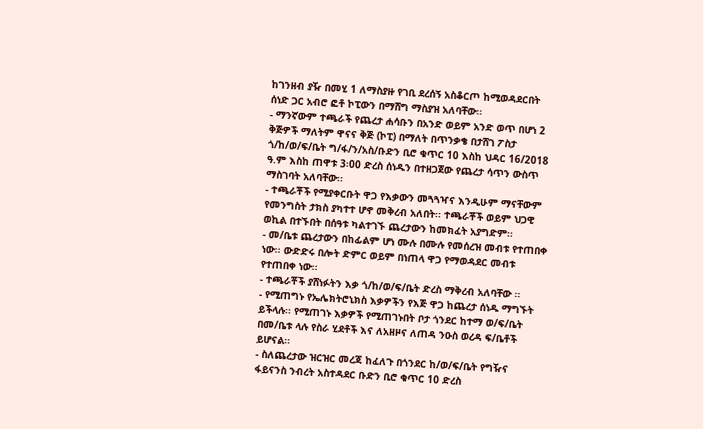ከገንዘብ ያዥ በመሂ 1 ለማስያዙ የገቢ ደረሰኝ አስቆርጦ ከሚወዳደርበት ሰነድ ጋር አብሮ ፎቶ ኮፒውን በማሸግ ማስያዝ አለባቸው፡፡
- ማንኛውም ተጫራች የጨረታ ሐሳቡን በአንድ ወይም አንድ ወጥ በሆነ 2 ቅጅዎች ማለትም ዋናና ቅጅ (ኮፒ) በማለት በጥንቃቄ በታሸገ ፖስታ ጎ/ከ/ወ/ፍ/ቤት ግ/ፋ/ን/አስ/ቡድን ቢሮ ቁጥር 10 እስከ ህዳር 16/2018 ዓ.ም እስከ ጠዋቱ 3፡00 ድረስ ሰነዱን በተዘጋጀው የጨረታ ሳጥን ውስጥ ማስገባት አለባቸው፡፡
- ተጫራቾች የሚያቀርቡት ዋጋ የእቃውን መጓጓዣና እንዲሁም ማናቸውም የመንግስት ታክስ ያካተተ ሆኖ መቅረብ አለበት፡፡ ተጫራቾች ወይም ህጋዊ ወኪል በተኙበት በሰዓቱ ካልተገኙ ጨረታውን ከመክፈት አያግድም፡፡
- መ/ቤቱ ጨረታውን በከፊልም ሆነ ሙሉ በሙሉ የመሰረዝ መብቱ የተጠበቀ ነው፡፡ ውድድሩ በሎት ድምር ወይም በነጠላ ዋጋ የማወዳደር መብቱ የተጠበቀ ነው፡፡
- ተጫራቾች ያሸነፉትን እቃ ጎ/ከ/ወ/ፍ/ቤት ድረስ ማቅረብ አለባቸው ፡፡
- የሚጠግኑ የኤሌክትሮኒክስ እቃዎችን የእጅ ዋጋ ከጨረታ ሰነዱ ማግኙት ይችላሉ፡፡ የሚጠገኑ እቃዎች የሚጠገኑበት ቦታ ጎንደር ከተማ ወ/ፍ/ቤት በመ/ቤቱ ላሉ የስራ ሂደቶች እና ለአዘዞና ለጠዳ ንዑስ ወረዳ ፍ/ቤቶች ይሆናል፡፡
- ስለጨረታው ዝርዝር መረጃ ከፈለጉ በጎንደር ከ/ወ/ፍ/ቤት የግዥና ፋይናንስ ንብረት አስተዳደር ቡድን ቢሮ ቁጥር 10 ድረስ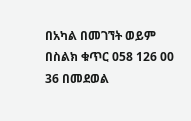በአካል በመገኘት ወይም በስልክ ቁጥር 058 126 00 36 በመደወል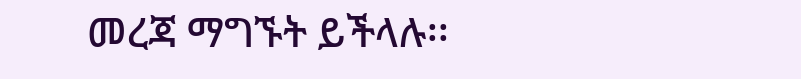መረጃ ማግኙት ይችላሉ፡፡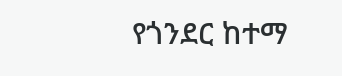የጎንደር ከተማ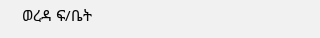ወረዳ ፍ/ቤት